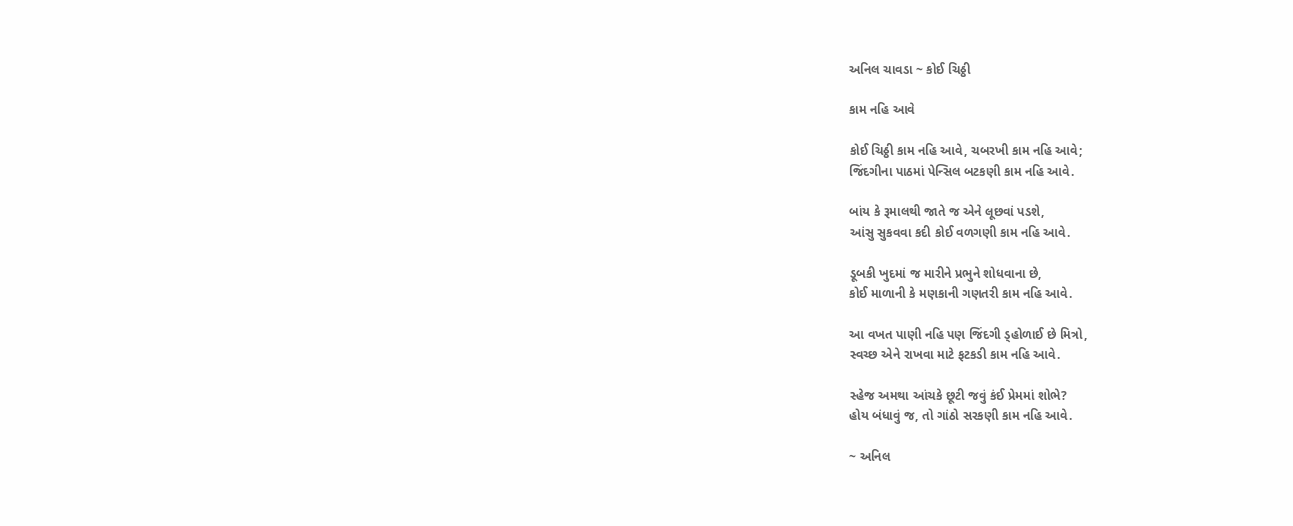અનિલ ચાવડા ~ કોઈ ચિઠ્ઠી

કામ નહિ આવે

કોઈ ચિઠ્ઠી કામ નહિ આવે, ચબરખી કામ નહિ આવે;
જિંદગીના પાઠમાં પેન્સિલ બટકણી કામ નહિ આવે.

બાંય કે રૂમાલથી જાતે જ એને લૂછવાં પડશે,
આંસુ સુકવવા કદી કોઈ વળગણી કામ નહિ આવે.

ડૂબકી ખુદમાં જ મારીને પ્રભુને શોધવાના છે,
કોઈ માળાની કે મણકાની ગણતરી કામ નહિ આવે.

આ વખત પાણી નહિ પણ જિંદગી ડ્હોળાઈ છે મિત્રો,
સ્વચ્છ એને રાખવા માટે ફટકડી કામ નહિ આવે.

સ્હેજ અમથા આંચકે છૂટી જવું કંઈ પ્રેમમાં શોભે?
હોય બંધાવું જ, તો ગાંઠો સરકણી કામ નહિ આવે.

~ અનિલ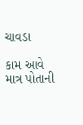ચાવડા

કામ આવે માત્ર પોતાની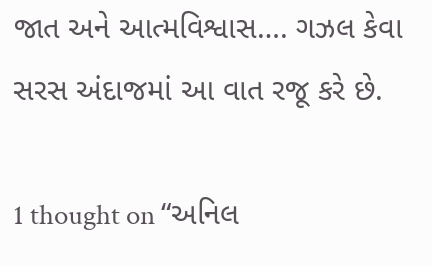જાત અને આત્મવિશ્વાસ…. ગઝલ કેવા સરસ અંદાજમાં આ વાત રજૂ કરે છે.

1 thought on “અનિલ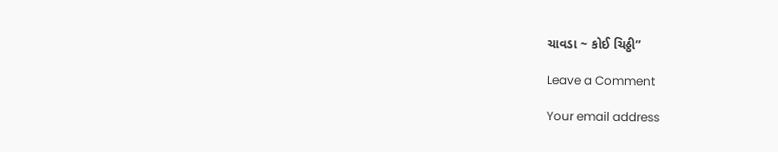ચાવડા ~ કોઈ ચિઠ્ઠી”

Leave a Comment

Your email address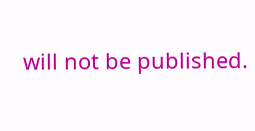will not be published.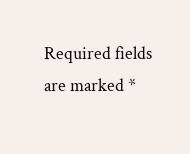Required fields are marked *